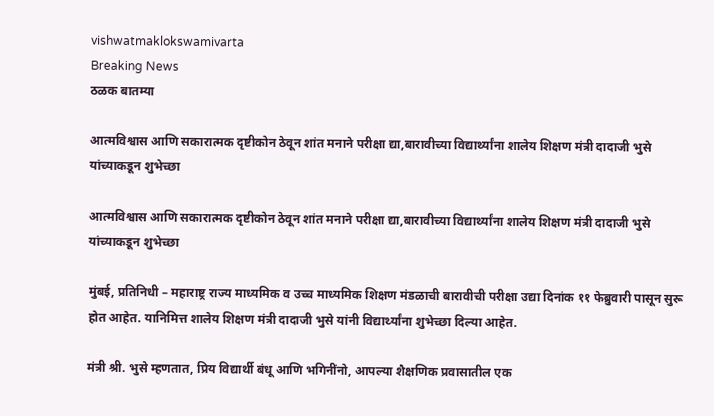vishwatmaklokswamivarta
Breaking News
ठळक बातम्या

आत्मविश्वास आणि सकारात्मक दृष्टीकोन ठेवून शांत मनाने परीक्षा द्या,बारावीच्या विद्यार्थ्यांना शालेय शिक्षण मंत्री दादाजी भुसे यांच्याकडून शुभेच्छा

आत्मविश्वास आणि सकारात्मक दृष्टीकोन ठेवून शांत मनाने परीक्षा द्या,बारावीच्या विद्यार्थ्यांना शालेय शिक्षण मंत्री दादाजी भुसे यांच्याकडून शुभेच्छा

मुंबई, प्रतिनिधी – महाराष्ट्र राज्य माध्यमिक व उच्च माध्यमिक शिक्षण मंडळाची बारावीची परीक्षा उद्या दिनांक ११ फेब्रुवारी पासून सुरू होत आहेत. यानिमित्त शालेय शिक्षण मंत्री दादाजी भुसे यांनी विद्यार्थ्यांना शुभेच्छा दिल्या आहेत.

मंत्री श्री. भुसे म्हणतात, प्रिय विद्यार्थी बंधू आणि भगिनींनो, आपल्या शैक्षणिक प्रवासातील एक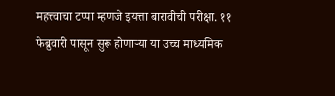महत्त्वाचा टप्पा म्हणजे इयत्ता बारावीची परीक्षा. ११ फेब्रुवारी पासून सुरू होणाऱ्या या उच्च माध्यमिक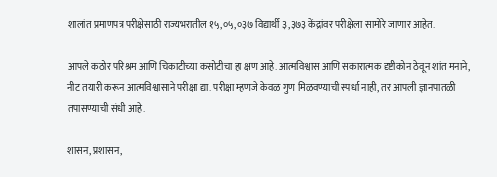शालांत प्रमाणपत्र परीक्षेसाठी राज्यभरातील १५,०५,०३७ विद्यार्थी ३,३७३ केंद्रांवर परीक्षेला सामोरे जाणार आहेत.

आपले कठोर परिश्रम आणि चिकाटीच्या कसोटीचा हा क्षण आहे. आत्मविश्वास आणि सकारात्मक दृष्टीकोन ठेवून शांत मनाने, नीट तयारी करून आत्मविश्वासाने परीक्षा द्या. परीक्षा म्हणजे केवळ गुण मिळवण्याची स्पर्धा नाही, तर आपली ज्ञानपातळी तपासण्याची संधी आहे.

शासन, प्रशासन,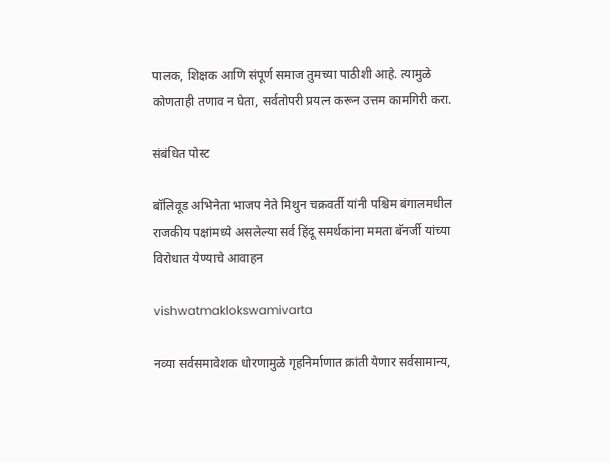पालक, शिक्षक आणि संपूर्ण समाज तुमच्या पाठीशी आहे. त्यामुळे कोणताही तणाव न घेता, सर्वतोपरी प्रयत्न करून उत्तम कामगिरी करा.

संबंधित पोस्ट

बॉलिवूड अभिनेता भाजप नेते मिथुन चक्रवर्ती यांनी पश्चिम बंगालमधील राजकीय पक्षांमध्ये असलेल्या सर्व हिंदू समर्थकांना ममता बॅनर्जी यांच्या विरोधात येण्याचे आवाहन

vishwatmaklokswamivarta

नव्या सर्वसमावेशक धोरणामुळे गृहनिर्माणात क्रांती येणार सर्वसामान्य,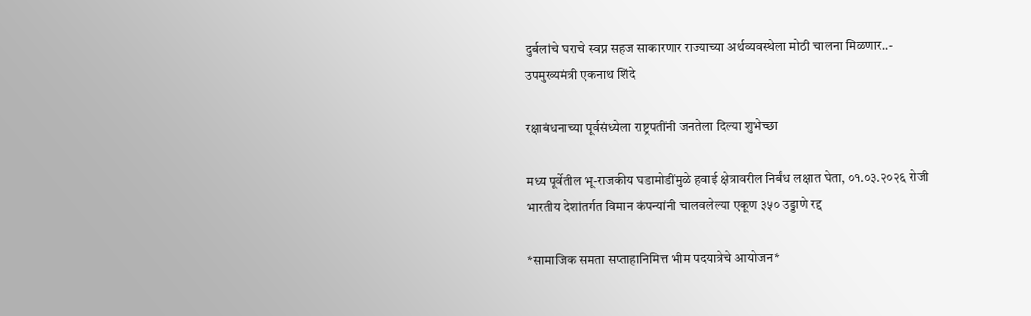दुर्बलांचे घराचे स्वप्न सहज साकारणार राज्याच्या अर्थव्यवस्थेला मोठी चालना मिळणार..- उपमुख्यमंत्री एकनाथ शिंदे

रक्षाबंधनाच्या पूर्वसंध्येला राष्ट्रपतींनी जनतेला दिल्या शुभेच्छा

मध्य पूर्वेतील भू-राजकीय घडामोडींमुळे हवाई क्षेत्रावरील निर्बंध लक्षात घेता, ०१.०३.२०२६ रोजी भारतीय देशांतर्गत विमान कंपन्यांनी चालवलेल्या एकूण ३५० उड्डाणे रद्द

*सामाजिक समता सप्ताहानिमित्त भीम पदयात्रेचे आयोजन*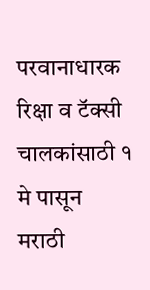परवानाधारक रिक्षा व टॅक्सी चालकांसाठी १ मे पासून मराठी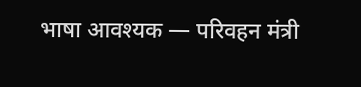भाषा आवश्यक — परिवहन मंत्री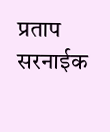प्रताप सरनाईक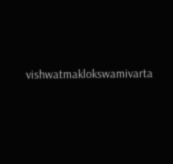vishwatmaklokswamivarta